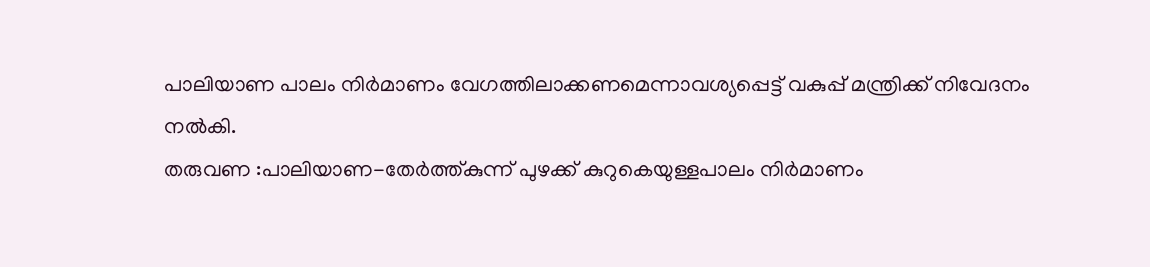പാലിയാണ പാലം നിർമാണം വേഗത്തിലാക്കണമെന്നാവശ്യപ്പെട്ട് വകുപ്പ് മന്ത്രിക്ക് നിവേദനം നൽകി.
തരുവണ :പാലിയാണ-തേർത്ത്കുന്ന് പുഴക്ക് കുറുകെയുള്ളപാലം നിർമാണം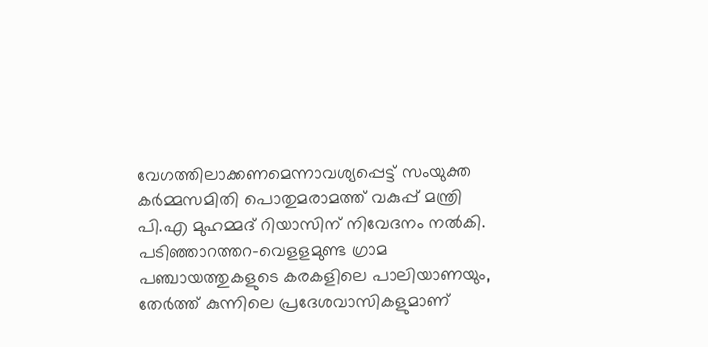വേഗത്തിലാക്കണമെന്നാവശ്യപ്പെട്ട് സംയുക്ത കർമ്മസമിതി പൊതുമരാമത്ത് വകുപ്പ് മന്ത്രി പി.എ മുഹമ്മദ് റിയാസിന് നിവേദനം നൽകി.
പടിഞ്ഞാറത്തറ-വെളളമുണ്ട ഗ്രാമ പഞ്ചായത്തുകളുടെ കരകളിലെ പാലിയാണയും, തേർത്ത് കുന്നിലെ പ്രദേശവാസികളുമാണ്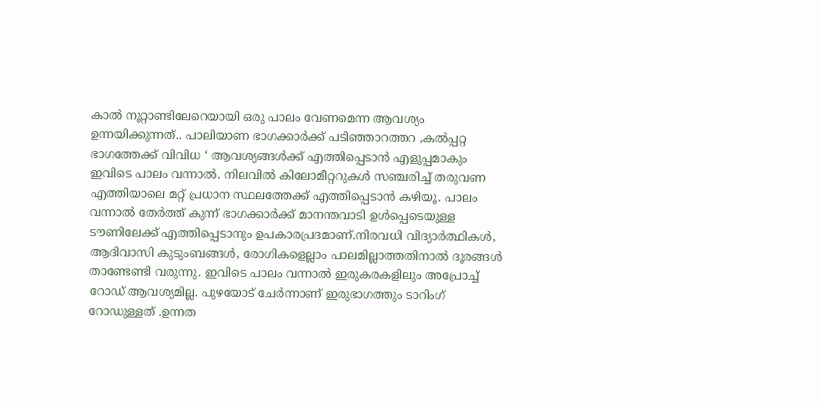കാൽ നൂറ്റാണ്ടിലേറെയായി ഒരു പാലം വേണമെന്ന ആവശ്യം ഉന്നയിക്കുന്നത്.. പാലിയാണ ഭാഗക്കാർക്ക് പടിഞ്ഞാറത്തറ ,കൽപ്പറ്റ ഭാഗത്തേക്ക് വിവിധ ‘ ആവശ്യങ്ങൾക്ക് എത്തിപ്പെടാൻ എളുപ്പമാകും ഇവിടെ പാലം വന്നാൽ. നിലവിൽ കിലോമീറ്ററുകൾ സഞ്ചരിച്ച് തരുവണ എത്തിയാലെ മറ്റ് പ്രധാന സ്ഥലത്തേക്ക് എത്തിപ്പെടാൻ കഴിയൂ. പാലം വന്നാൽ തേർത്ത് കുന്ന് ഭാഗക്കാർക്ക് മാനന്തവാടി ഉൾപ്പെടെയുള്ള ടൗണിലേക്ക് എത്തിപ്പെടാനും ഉപകാരപ്രദമാണ്.നിരവധി വിദ്യാർത്ഥികൾ, ആദിവാസി കുടുംബങ്ങൾ, രോഗികളെല്ലാം പാലമില്ലാത്തതിനാൽ ദൂരങ്ങൾ താണ്ടേണ്ടി വരുന്നു. ഇവിടെ പാലം വന്നാൽ ഇരുകരകളിലും അപ്രോച്ച് റോഡ് ആവശ്യമില്ല. പുഴയോട് ചേർന്നാണ് ഇരുഭാഗത്തും ടാറിംഗ് റോഡുള്ളത് .ഉന്നത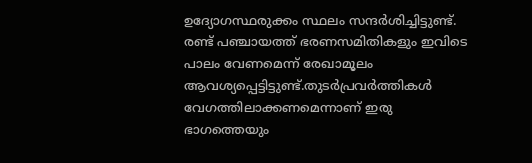ഉദ്യോഗസ്ഥരുക്കം സ്ഥലം സന്ദർശിച്ചിട്ടുണ്ട്. രണ്ട് പഞ്ചായത്ത് ഭരണസമിതികളും ഇവിടെ പാലം വേണമെന്ന് രേഖാമൂലം ആവശ്യപ്പെട്ടിട്ടുണ്ട്.തുടർപ്രവർത്തികൾ വേഗത്തിലാക്കണമെന്നാണ് ഇരു ഭാഗത്തെയും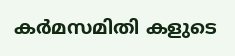കർമസമിതി കളുടെ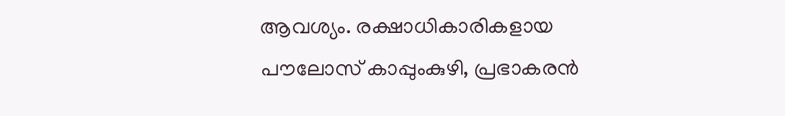ആവശ്യം. രക്ഷാധികാരികളായ പൗലോസ് കാപ്പുംകുഴി, പ്രഭാകരൻ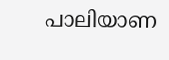പാലിയാണ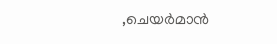,ചെയർമാൻ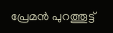പ്രേമൻ പുറത്തൂട്ട്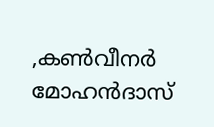,കൺവീനർ മോഹൻദാസ്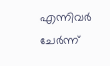എന്നിവർ ചേർന്ന്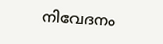നിവേദനം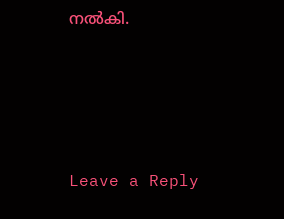നൽകി.





Leave a Reply